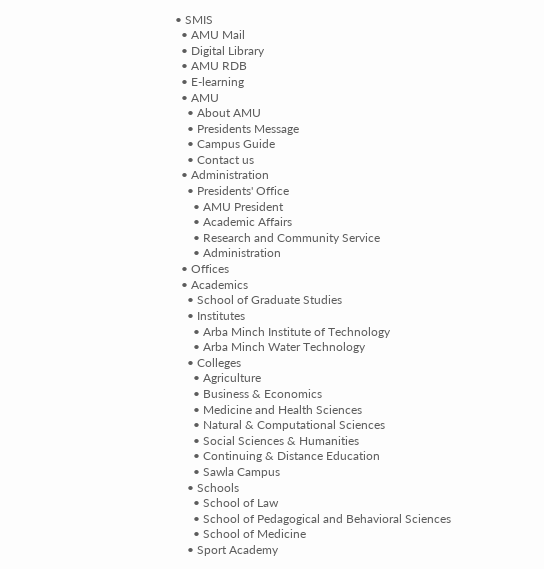• SMIS
  • AMU Mail
  • Digital Library
  • AMU RDB
  • E-learning
  • AMU
    • About AMU
    • Presidents Message
    • Campus Guide
    • Contact us
  • Administration
    • Presidents' Office
      • AMU President
      • Academic Affairs
      • Research and Community Service
      • Administration
  • Offices
  • Academics
    • School of Graduate Studies
    • Institutes
      • Arba Minch Institute of Technology
      • Arba Minch Water Technology
    • Colleges
      • Agriculture
      • Business & Economics
      • Medicine and Health Sciences
      • Natural & Computational Sciences
      • Social Sciences & Humanities
      • Continuing & Distance Education
      • Sawla Campus
    • Schools
      • School of Law
      • School of Pedagogical and Behavioral Sciences
      • School of Medicine
    • Sport Academy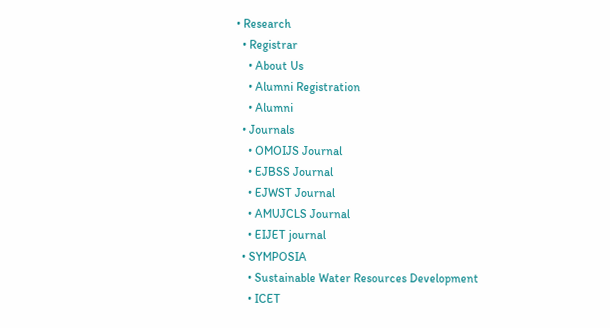• Research
  • Registrar
    • About Us
    • Alumni Registration
    • Alumni
  • Journals
    • OMOIJS Journal
    • EJBSS Journal
    • EJWST Journal
    • AMUJCLS Journal
    • EIJET journal
  • SYMPOSIA
    • Sustainable Water Resources Development
    • ICET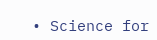• Science for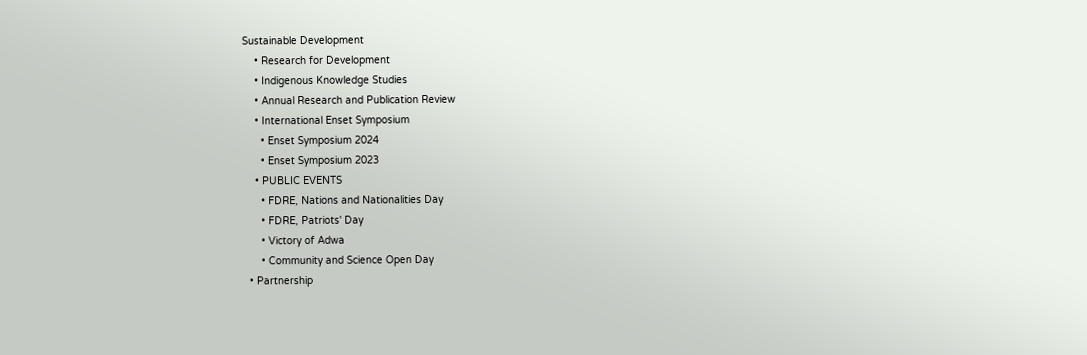Sustainable Development
    • Research for Development
    • Indigenous Knowledge Studies
    • Annual Research and Publication Review
    • International Enset Symposium
      • Enset Symposium 2024
      • Enset Symposium 2023
    • PUBLIC EVENTS
      • FDRE, Nations and Nationalities Day
      • FDRE, Patriots' Day
      • Victory of Adwa
      • Community and Science Open Day
  • Partnership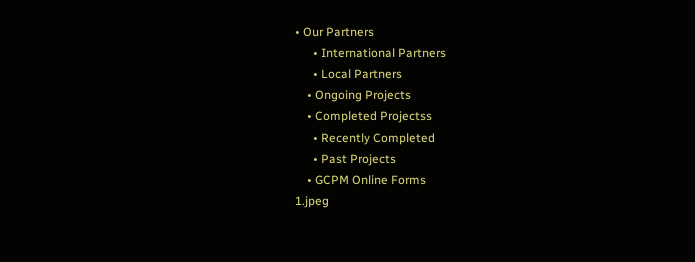• Our Partners
      • International Partners
      • Local Partners
    • Ongoing Projects
    • Completed Projectss
      • Recently Completed
      • Past Projects
    • GCPM Online Forms
1.jpeg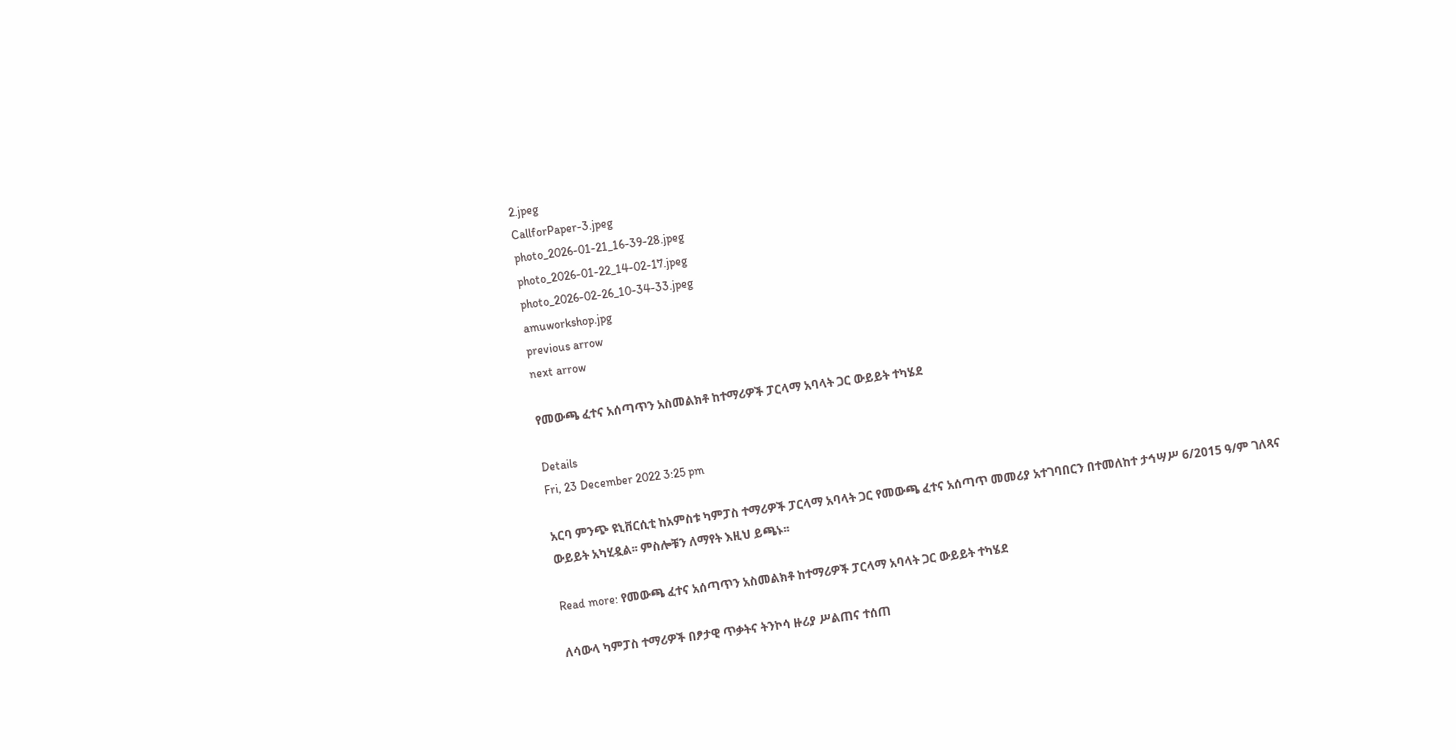2.jpeg
CallforPaper-3.jpeg
photo_2026-01-21_16-39-28.jpeg
photo_2026-01-22_14-02-17.jpeg
photo_2026-02-26_10-34-33.jpeg
amuworkshop.jpg
previous arrow
next arrow

የመውጫ ፈተና አሰጣጥን አስመልክቶ ከተማሪዎች ፓርላማ አባላት ጋር ውይይት ተካሄደ

Details
Fri, 23 December 2022 3:25 pm

አርባ ምንጭ ዩኒቨርሲቲ ከአምስቱ ካምፓስ ተማሪዎች ፓርላማ አባላት ጋር የመውጫ ፈተና አሰጣጥ መመሪያ አተገባበርን በተመለከተ ታኅሣሥ 6/2015 ዓ/ም ገለጻና ውይይት አካሂዷል፡፡ ምስሎቹን ለማየት እዚህ ይጫኑ፡፡

Read more: የመውጫ ፈተና አሰጣጥን አስመልክቶ ከተማሪዎች ፓርላማ አባላት ጋር ውይይት ተካሄደ

ለሳውላ ካምፓስ ተማሪዎች በፆታዊ ጥቃትና ትንኮሳ ዙሪያ ሥልጠና ተሰጠ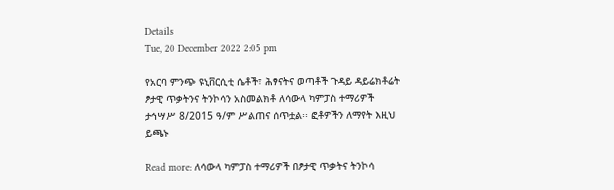Details
Tue, 20 December 2022 2:05 pm

የአርባ ምንጭ ዩኒቨርሲቲ ሴቶች፣ ሕፃናትና ወጣቶች ጉዳይ ዳይሬክቶሬት ፆታዊ ጥቃትንና ትንኮሳን አስመልክቶ ለሳውላ ካምፓስ ተማሪዎች ታኅሣሥ 8/2015 ዓ/ም ሥልጠና ሰጥቷል፡፡ ፎቶዎችን ለማየት እዚህ ይጫኑ

Read more: ለሳውላ ካምፓስ ተማሪዎች በፆታዊ ጥቃትና ትንኮሳ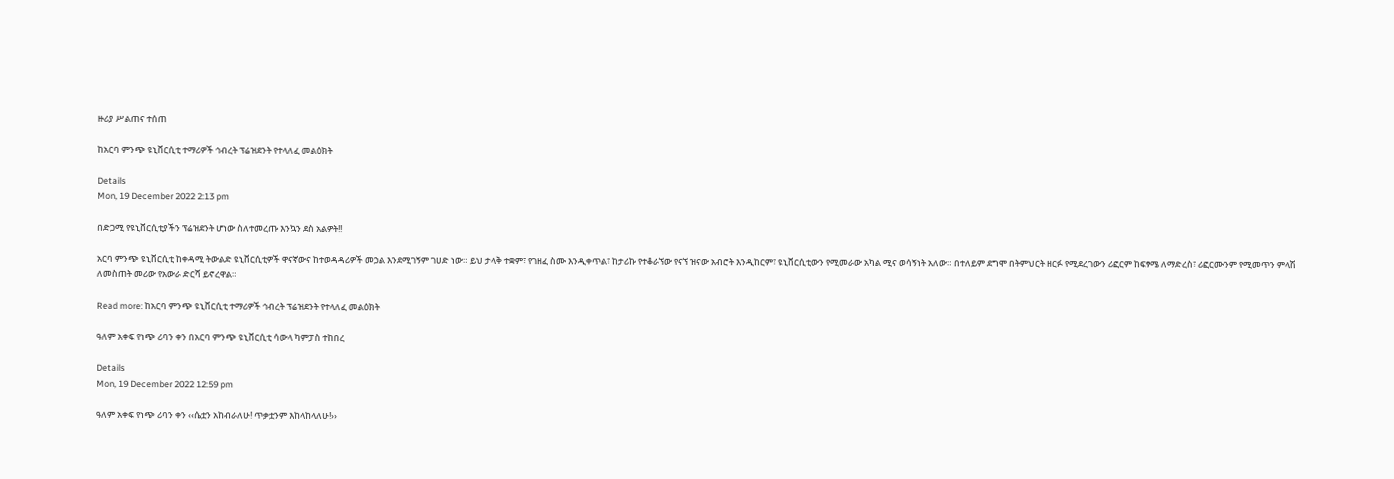ዙሪያ ሥልጠና ተሰጠ

ከአርባ ምንጭ ዩኒቨርሲቲ ተማሪዎች ኅብረት ፕሬዝደንት የተላለፈ መልዕክት

Details
Mon, 19 December 2022 2:13 pm

በድጋሚ የዩኒቨርሲቲያችን ፕሬዝደንት ሆነው ስለተመረጡ እንኳን ደስ አልዎት!!

አርባ ምንጭ ዩኒቨርሲቲ ከቀዳሚ ትውልድ ዩኒቨርሲቲዎች ዋናኛውና ከተወዳዳሪዎች መኃል እንደሚገኝም ገሀድ ነው። ይህ ታላቅ ተቋም፣ የገዘፈ ስሙ እንዲቀጥል፣ ከታሪኩ የተቆራኘው የናኘ ዝናው አብሮት እንዲከርም፣ ዩኒቨርሲቲውን የሚመራው አካል ሚና ወሳኝነት አለው። በተለይም ደግሞ በትምህርት ዘርፉ የሚደረገውን ሪፎርም ከፍፃሜ ለማድረስ፣ ሪፎርሙንም የሚመጥን ምላሽ ለመስጠት መሪው የአውራ ድርሻ ይኖረዋል።

Read more: ከአርባ ምንጭ ዩኒቨርሲቲ ተማሪዎች ኅብረት ፕሬዝደንት የተላለፈ መልዕክት

ዓለም አቀፍ የነጭ ሪባን ቀን በአርባ ምንጭ ዩኒቨርሲቲ ሳውላ ካምፓስ ተከበረ

Details
Mon, 19 December 2022 12:59 pm

ዓለም አቀፍ የነጭ ሪባን ቀን ‹‹ሴቷን አከብራለሁ! ጥቃቷንም እከላከላለሁ!››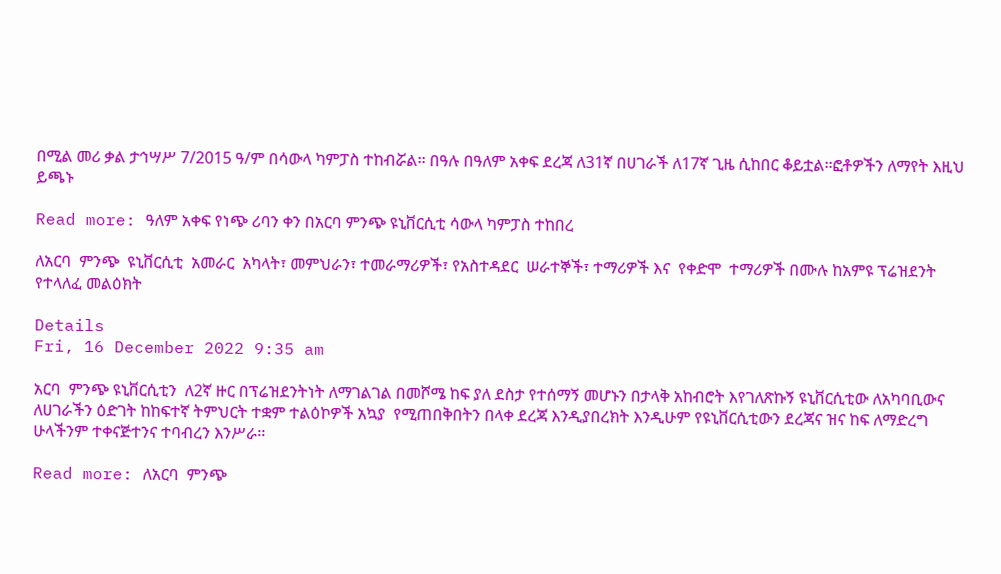በሚል መሪ ቃል ታኅሣሥ 7/2015 ዓ/ም በሳውላ ካምፓስ ተከብሯል፡፡ በዓሉ በዓለም አቀፍ ደረጃ ለ31ኛ በሀገራች ለ17ኛ ጊዜ ሲከበር ቆይቷል፡፡ፎቶዎችን ለማየት እዚህ ይጫኑ

Read more: ዓለም አቀፍ የነጭ ሪባን ቀን በአርባ ምንጭ ዩኒቨርሲቲ ሳውላ ካምፓስ ተከበረ

ለአርባ  ምንጭ  ዩኒቨርሲቲ  አመራር  አካላት፣ መምህራን፣ ተመራማሪዎች፣ የአስተዳደር  ሠራተኞች፣ ተማሪዎች እና  የቀድሞ  ተማሪዎች በሙሉ ከአምዩ ፕሬዝደንት የተላለፈ መልዕክት

Details
Fri, 16 December 2022 9:35 am

አርባ  ምንጭ ዩኒቨርሲቲን  ለ2ኛ ዙር በፕሬዝደንትነት ለማገልገል በመሾሜ ከፍ ያለ ደስታ የተሰማኝ መሆኑን በታላቅ አከብሮት እየገለጽኩኝ ዩኒቨርሲቲው ለአካባቢውና ለሀገራችን ዕድገት ከከፍተኛ ትምህርት ተቋም ተልዕኮዎች አኳያ  የሚጠበቅበትን በላቀ ደረጃ እንዲያበረክት እንዲሁም የዩኒቨርሲቲውን ደረጃና ዝና ከፍ ለማድረግ ሁላችንም ተቀናጅተንና ተባብረን እንሥራ፡፡

Read more: ለአርባ  ምንጭ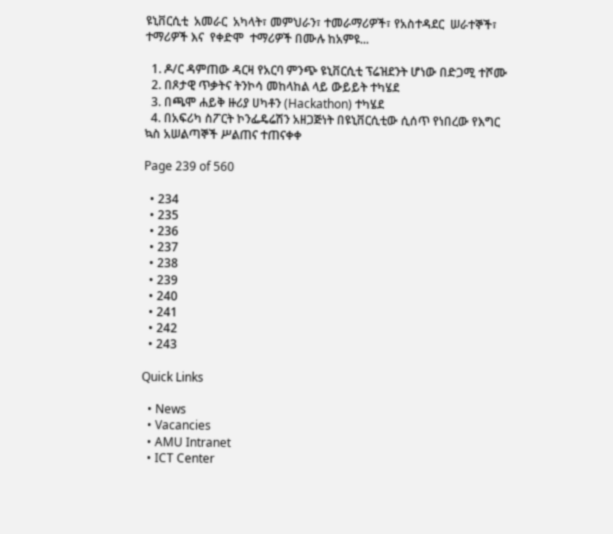ዩኒቨርሲቲ  አመራር  አካላት፣ መምህራን፣ ተመራማሪዎች፣ የአስተዳደር  ሠራተኞች፣ ተማሪዎች እና  የቀድሞ  ተማሪዎች በሙሉ ከአምዩ...

  1. ዶ/ር ዳምጠው ዳርዛ የአርባ ምንጭ ዩኒቨርሲቲ ፕሬዝደንት ሆነው በድጋሚ ተሾሙ
  2. በጾታዊ ጥቃትና ትንኮሳ መከላከል ላይ ውይይት ተካሄደ
  3. በጫሞ ሐይቅ ዙሪያ ሀካቶን (Hackathon) ተካሄደ
  4. በአፍሪካ ስፖርት ኮንፌዴሬሽን አዘጋጅነት በዩኒቨርሲቲው ሲሰጥ የነበረው የእግር ኳስ አሠልጣኞች ሥልጠና ተጠናቀቀ

Page 239 of 560

  • 234
  • 235
  • 236
  • 237
  • 238
  • 239
  • 240
  • 241
  • 242
  • 243

Quick Links

  • News
  • Vacancies
  • AMU Intranet
  • ICT Center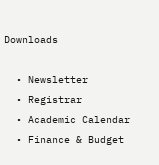Downloads

  • Newsletter
  • Registrar
  • Academic Calendar
  • Finance & Budget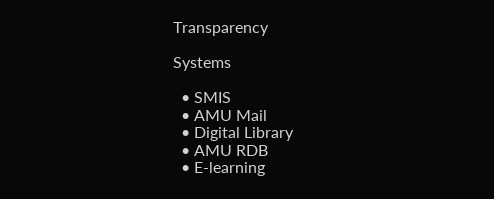Transparency

Systems

  • SMIS
  • AMU Mail
  • Digital Library
  • AMU RDB
  • E-learning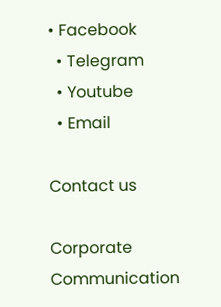• Facebook
  • Telegram
  • Youtube
  • Email

Contact us

Corporate Communication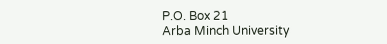P.O. Box 21
Arba Minch University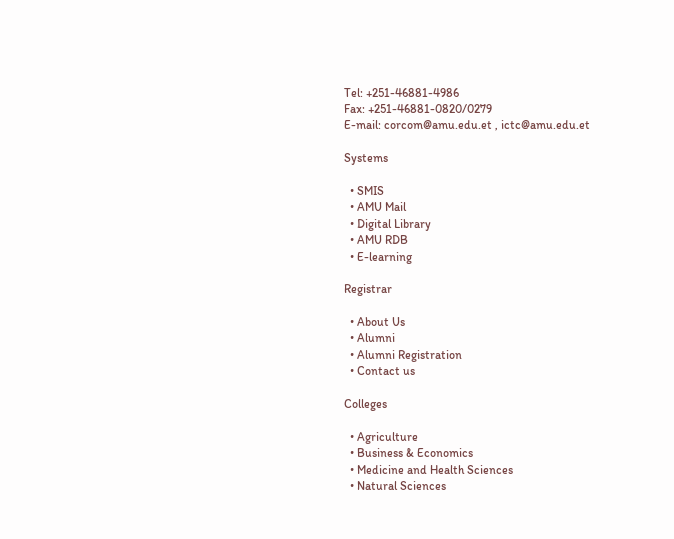Tel: +251-46881-4986
Fax: +251-46881-0820/0279
E-mail: corcom@amu.edu.et , ictc@amu.edu.et

Systems

  • SMIS
  • AMU Mail
  • Digital Library
  • AMU RDB
  • E-learning

Registrar

  • About Us
  • Alumni
  • Alumni Registration
  • Contact us

Colleges

  • Agriculture
  • Business & Economics
  • Medicine and Health Sciences
  • Natural Sciences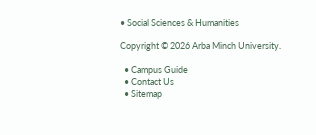• Social Sciences & Humanities

Copyright © 2026 Arba Minch University.

  • Campus Guide
  • Contact Us
  • Sitemap